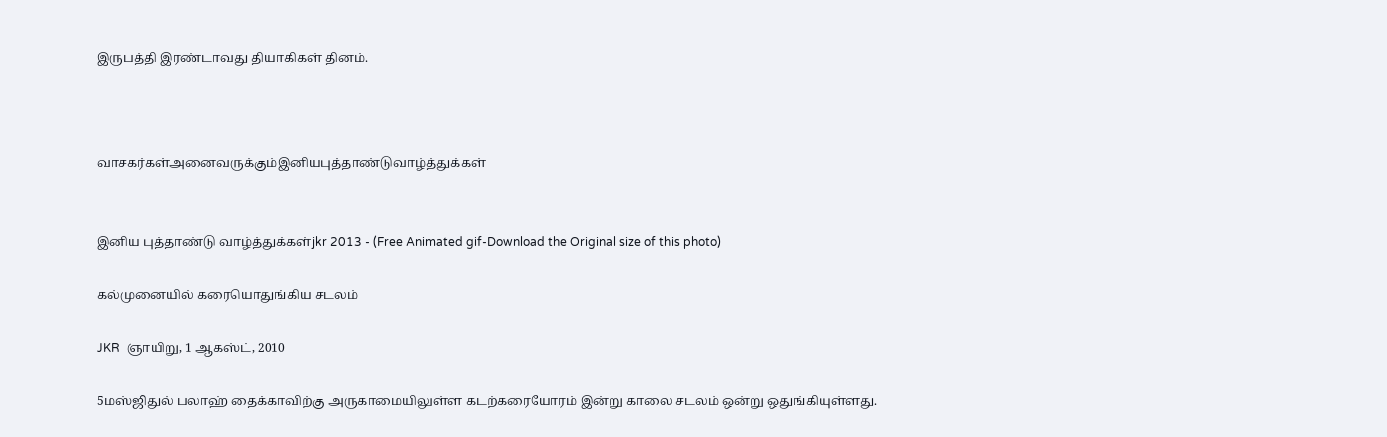இருபத்தி இரண்டாவது தியாகிகள் தினம்.



வாசகர்கள்அனைவருக்கும்இனியபுத்தாண்டுவாழ்த்துக்கள்


இனிய புத்தாண்டு வாழ்த்துக்கள்jkr 2013 - (Free Animated gif-Download the Original size of this photo)

கல்முனையில் கரையொதுங்கிய சடலம்

JKR  ஞாயிறு, 1 ஆகஸ்ட், 2010

5மஸ்ஜிதுல் பலாஹ் தைக்காவிற்கு அருகாமையிலுள்ள கடற்கரையோரம் இன்று காலை சடலம் ஒன்று ஒதுங்கியுள்ளது.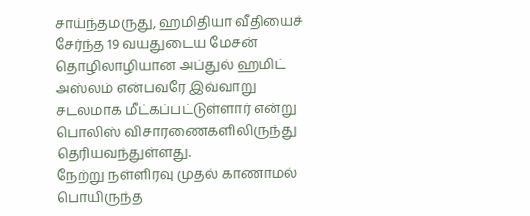சாய்ந்தமருது, ஹமிதியா வீதியைச் சேர்ந்த 19 வயதுடைய மேசன் தொழிலாழியான அப்துல் ஹமிட் அஸ்லம் என்பவரே இவ்வாறு சடலமாக மீட்கப்பட்டுள்ளார் என்று பொலிஸ் விசாரணைகளிலிருந்து தெரியவந்துள்ளது.
நேற்று நள்ளிரவு முதல் காணாமல் பொயிருந்த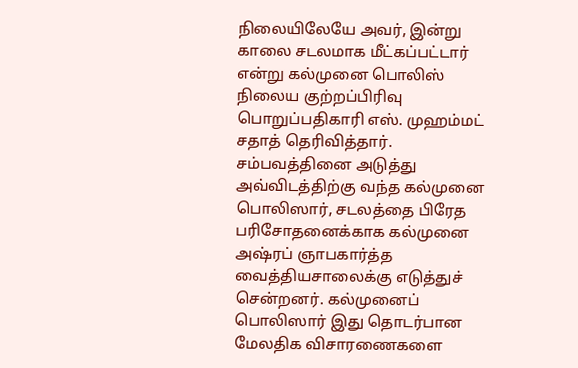நிலையிலேயே அவர், இன்று காலை சடலமாக மீட்கப்பட்டார் என்று கல்முனை பொலிஸ் நிலைய குற்றப்பிரிவு பொறுப்பதிகாரி எஸ். முஹம்மட் சதாத் தெரிவித்தார்.
சம்பவத்தினை அடுத்து அவ்விடத்திற்கு வந்த கல்முனை பொலிஸார், சடலத்தை பிரேத பரிசோதனைக்காக கல்முனை அஷ்ரப் ஞாபகார்த்த வைத்தியசாலைக்கு எடுத்துச் சென்றனர். கல்முனைப் பொலிஸார் இது தொடர்பான மேலதிக விசாரணைகளை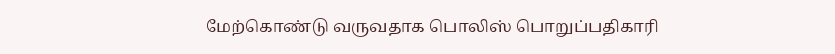மேற்கொண்டு வருவதாக பொலிஸ் பொறுப்பதிகாரி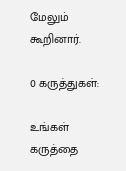மேலும் கூறினார்.

0 கருத்துகள்:

உங்கள் கருத்தை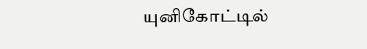யுனிகோட்டில்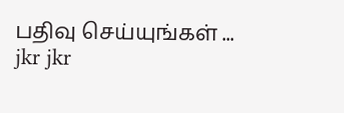பதிவு செய்யுங்கள் ...
jkr jkr